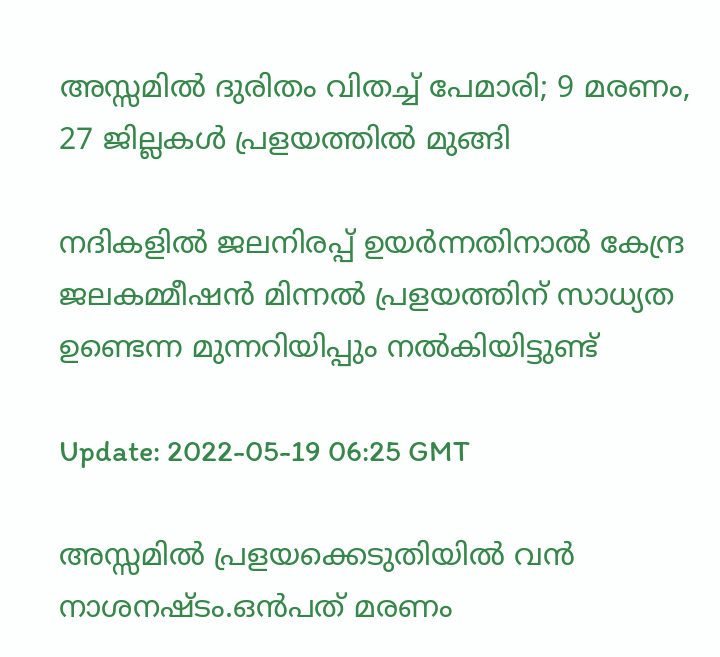അസ്സമില്‍ ദുരിതം വിതച്ച് പേമാരി; 9 മരണം, 27 ജില്ലകള്‍ പ്രളയത്തില്‍ മുങ്ങി

നദികളിൽ ജലനിരപ്പ് ഉയർന്നതിനാൽ കേന്ദ്ര ജലകമ്മീഷൻ മിന്നൽ പ്രളയത്തിന് സാധ്യത ഉണ്ടെന്ന മുന്നറിയിപ്പും നൽകിയിട്ടുണ്ട്

Update: 2022-05-19 06:25 GMT

അസ്സമിൽ പ്രളയക്കെടുതിയിൽ വൻ നാശനഷ്ടം.ഒൻപത് മരണം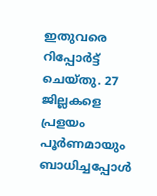ഇതുവരെ റിപ്പോർട്ട് ചെയ്തു. 27 ജില്ലകളെ പ്രളയം പൂർണമായും ബാധിച്ചപ്പോള്‍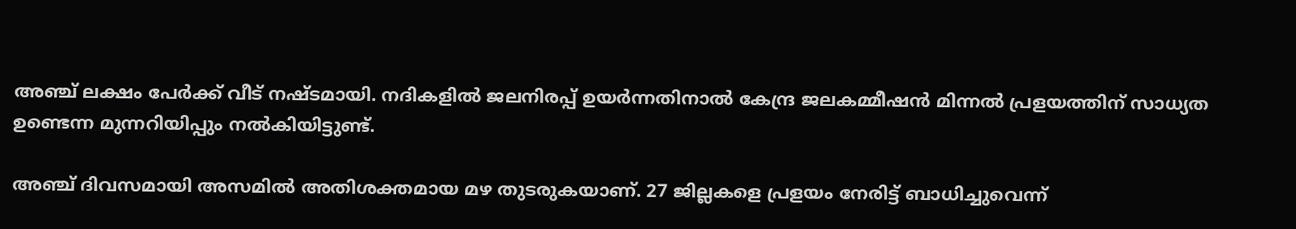അഞ്ച് ലക്ഷം പേർക്ക് വീട് നഷ്ടമായി. നദികളിൽ ജലനിരപ്പ് ഉയർന്നതിനാൽ കേന്ദ്ര ജലകമ്മീഷൻ മിന്നൽ പ്രളയത്തിന് സാധ്യത ഉണ്ടെന്ന മുന്നറിയിപ്പും നൽകിയിട്ടുണ്ട്.

അഞ്ച് ദിവസമായി അസമിൽ അതിശക്തമായ മഴ തുടരുകയാണ്. 27 ജില്ലകളെ പ്രളയം നേരിട്ട് ബാധിച്ചുവെന്ന്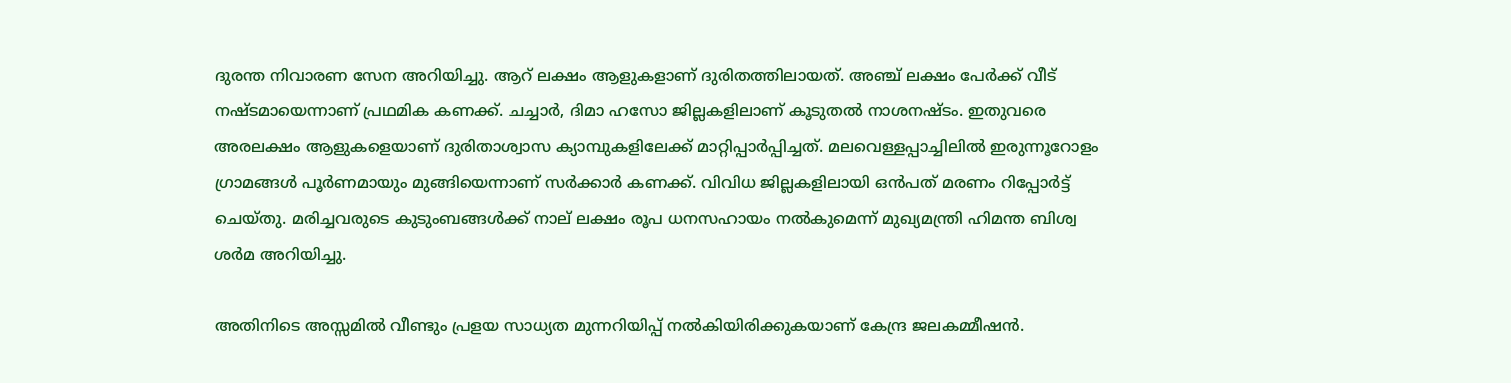ദുരന്ത നിവാരണ സേന അറിയിച്ചു. ആറ് ലക്ഷം ആളുകളാണ് ദുരിതത്തിലായത്. അഞ്ച് ലക്ഷം പേർക്ക് വീട് നഷ്ടമായെന്നാണ് പ്രഥമിക കണക്ക്. ചച്ചാർ, ദിമാ ഹസോ ജില്ലകളിലാണ് കൂടുതൽ നാശനഷ്ടം. ഇതുവരെ അരലക്ഷം ആളുകളെയാണ് ദുരിതാശ്വാസ ക്യാമ്പുകളിലേക്ക് മാറ്റിപ്പാർപ്പിച്ചത്. മലവെള്ളപ്പാച്ചിലിൽ ഇരുന്നൂറോളം ഗ്രാമങ്ങൾ പൂർണമായും മുങ്ങിയെന്നാണ് സർക്കാർ കണക്ക്. വിവിധ ജില്ലകളിലായി ഒൻപത് മരണം റിപ്പോർട്ട് ചെയ്തു. മരിച്ചവരുടെ കുടുംബങ്ങൾക്ക് നാല് ലക്ഷം രൂപ ധനസഹായം നൽകുമെന്ന് മുഖ്യമന്ത്രി ഹിമന്ത ബിശ്വ ശർമ അറിയിച്ചു.

അതിനിടെ അസ്സമിൽ വീണ്ടും പ്രളയ സാധ്യത മുന്നറിയിപ്പ് നൽകിയിരിക്കുകയാണ് കേന്ദ്ര ജലകമ്മീഷൻ.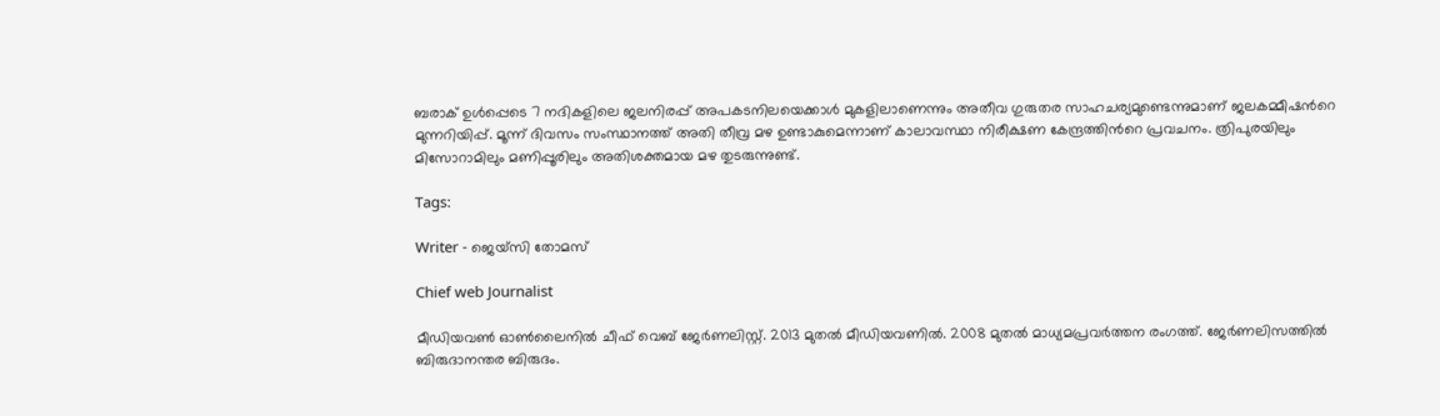ബരാക് ഉൾപ്പെടെ 7 നദികളിലെ ജലനിരപ്പ് അപകടനിലയെക്കാൾ മുകളിലാണെന്നും അതീവ ഗുരുതര സാഹചര്യമുണ്ടെന്നുമാണ് ജലകമ്മീഷന്‍റെ മുന്നറിയിപ്പ്. മൂന്ന് ദിവസം സംസ്ഥാനത്ത് അതി തീവ്ര മഴ ഉണ്ടാകുമെന്നാണ് കാലാവസ്ഥാ നിരീക്ഷണ കേന്ദ്രത്തിന്‍റെ പ്രവചനം. ത്രിപുരയിലും മിസോറാമിലും മണിപ്പൂരിലും അതിശക്തമായ മഴ തുടരുന്നുണ്ട്.

Tags:

Writer - ജെയ്സി തോമസ്

Chief web Journalist

മീഡിയവൺ ഓൺലൈനിൽ ചീഫ് വെബ് ജേർണലിസ്റ്റ്. 2013 മുതൽ മീഡിയവണിൽ. 2008 മുതൽ മാധ്യമപ്രവർത്തന രംഗത്ത്. ജേർണലിസത്തിൽ ബിരുദാനന്തര ബിരുദം.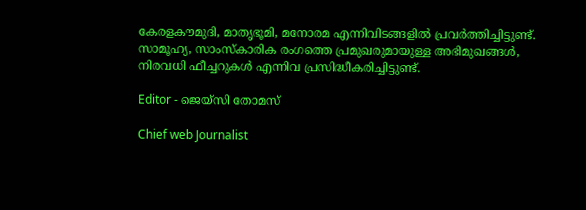കേരളകൗമുദി, മാതൃഭൂമി, മനോരമ എന്നിവിടങ്ങളിൽ പ്രവർത്തിച്ചിട്ടുണ്ട്. സാമൂഹ്യ, സാംസ്‌കാരിക രംഗത്തെ പ്രമുഖരുമായുള്ള അഭിമുഖങ്ങൾ, നിരവധി ഫീച്ചറുകൾ എന്നിവ പ്രസിദ്ധീകരിച്ചിട്ടുണ്ട്.

Editor - ജെയ്സി തോമസ്

Chief web Journalist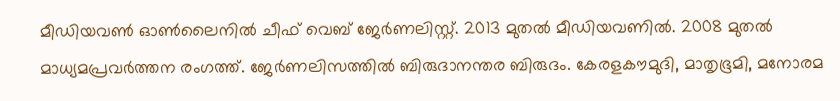മീഡിയവൺ ഓൺലൈനിൽ ചീഫ് വെബ് ജേർണലിസ്റ്റ്. 2013 മുതൽ മീഡിയവണിൽ. 2008 മുതൽ മാധ്യമപ്രവർത്തന രംഗത്ത്. ജേർണലിസത്തിൽ ബിരുദാനന്തര ബിരുദം. കേരളകൗമുദി, മാതൃഭൂമി, മനോരമ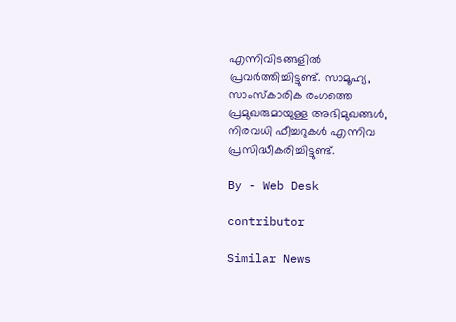എന്നിവിടങ്ങളിൽ പ്രവർത്തിച്ചിട്ടുണ്ട്. സാമൂഹ്യ, സാംസ്‌കാരിക രംഗത്തെ പ്രമുഖരുമായുള്ള അഭിമുഖങ്ങൾ, നിരവധി ഫീച്ചറുകൾ എന്നിവ പ്രസിദ്ധീകരിച്ചിട്ടുണ്ട്.

By - Web Desk

contributor

Similar News